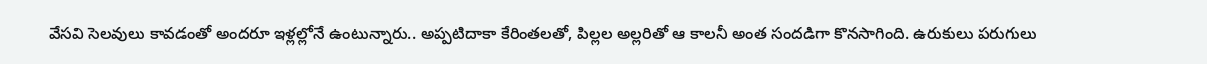వేసవి సెలవులు కావడంతో అందరూ ఇళ్లల్లోనే ఉంటున్నారు.. అప్పటిదాకా కేరింతలతో, పిల్లల అల్లరితో ఆ కాలనీ అంత సందడిగా కొనసాగింది. ఉరుకులు పరుగులు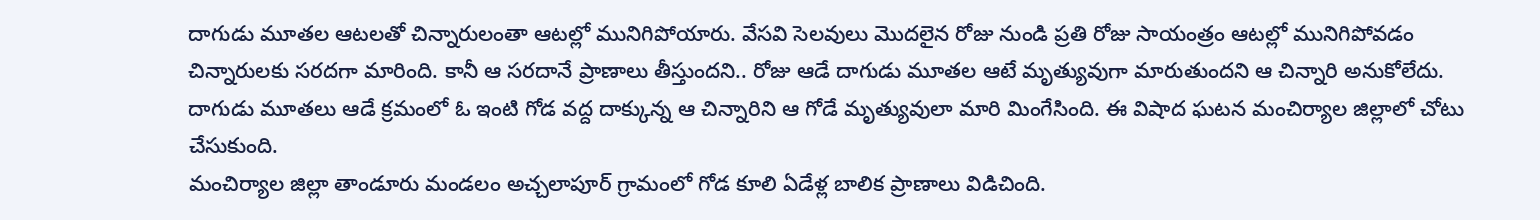దాగుడు మూతల ఆటలతో చిన్నారులంతా ఆటల్లో మునిగిపోయారు. వేసవి సెలవులు మొదలైన రోజు నుండి ప్రతి రోజు సాయంత్రం ఆటల్లో మునిగిపోవడం చిన్నారులకు సరదగా మారింది. కానీ ఆ సరదానే ప్రాణాలు తీస్తుందని.. రోజు ఆడే దాగుడు మూతల ఆటే మృత్యువుగా మారుతుందని ఆ చిన్నారి అనుకోలేదు. దాగుడు మూతలు ఆడే క్రమంలో ఓ ఇంటి గోడ వద్ద దాక్కున్న ఆ చిన్నారిని ఆ గోడే మృత్యువులా మారి మింగేసింది. ఈ విషాద ఘటన మంచిర్యాల జిల్లాలో చోటు చేసుకుంది.
మంచిర్యాల జిల్లా తాండూరు మండలం అచ్చలాపూర్ గ్రామంలో గోడ కూలి ఏడేళ్ల బాలిక ప్రాణాలు విడిచింది.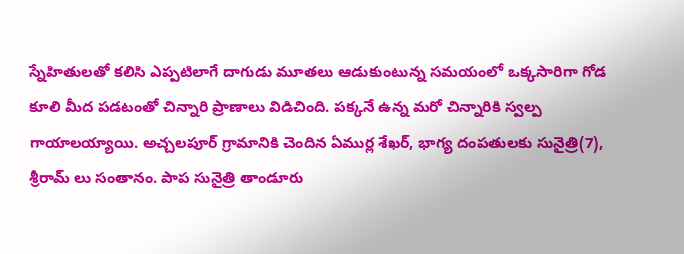స్నేహితులతో కలిసి ఎప్పటిలాగే దాగుడు మూతలు ఆడుకుంటున్న సమయంలో ఒక్కసారిగా గోడ కూలి మీద పడటంతో చిన్నారి ప్రాణాలు విడిచింది. పక్కనే ఉన్న మరో చిన్నారికి స్వల్ప గాయాలయ్యాయి. అచ్చలపూర్ గ్రామానికి చెందిన ఏముర్ల శేఖర్, భాగ్య దంపతులకు సునైత్రి(7), శ్రీరామ్ లు సంతానం. పాప సునైత్రి తాండూరు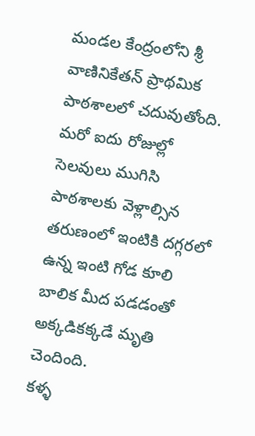మండల కేంద్రంలోని శ్రీ వాణినికేతన్ ప్రాథమిక పాఠశాలలో చదువుతోంది. మరో ఐదు రోజుల్లో సెలవులు ముగిసి పాఠశాలకు వెళ్లాల్సిన తరుణంలో ఇంటికి దగ్గరలో ఉన్న ఇంటి గోడ కూలి బాలిక మీద పడడంతో అక్కడికక్కడే మృతి చెందింది.
కళ్ళ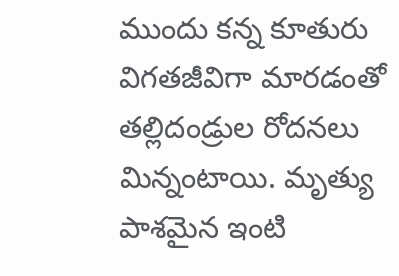ముందు కన్న కూతురు విగతజీవిగా మారడంతో తల్లిదండ్రుల రోదనలు మిన్నంటాయి. మృత్యు పాశమైన ఇంటి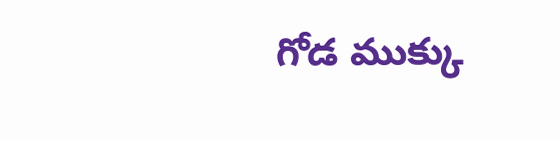గోడ ముక్కు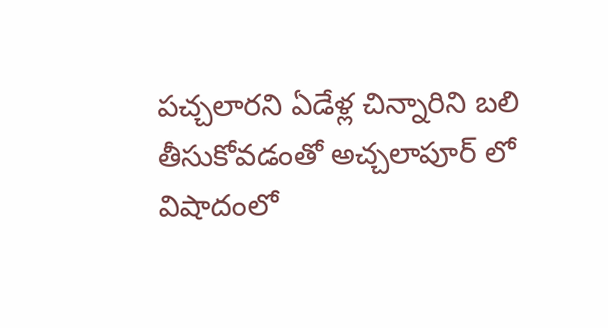పచ్చలారని ఏడేళ్ల చిన్నారిని బలి తీసుకోవడంతో అచ్చలాపూర్ లో విషాదంలో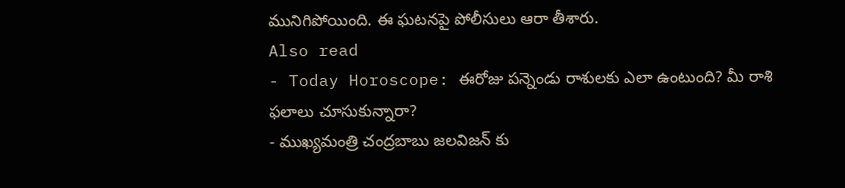మునిగిపోయింది. ఈ ఘటనపై పోలీసులు ఆరా తీశారు.
Also read
- Today Horoscope: ఈరోజు పన్నెండు రాశులకు ఎలా ఉంటుంది? మీ రాశి ఫలాలు చూసుకున్నారా?
- ముఖ్యమంత్రి చంద్రబాబు జలవిజన్ కు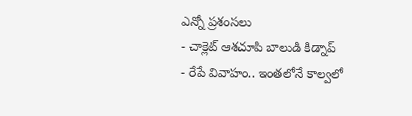ఎన్నో ప్రశంసలు
- చాక్లెట్ ఆశచూపి బాలుడి కిడ్నాప్
- రేపే వివాహం.. ఇంతలోనే కాల్వలో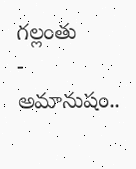గల్లంతు
- అమానుషం..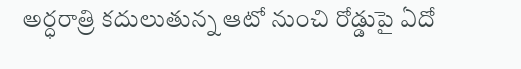అర్ధరాత్రి కదులుతున్న ఆటో నుంచి రోడ్డుపై ఏదో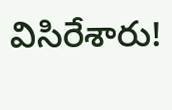విసిరేశారు!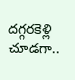దగ్గరకెళ్లి చూడగా..